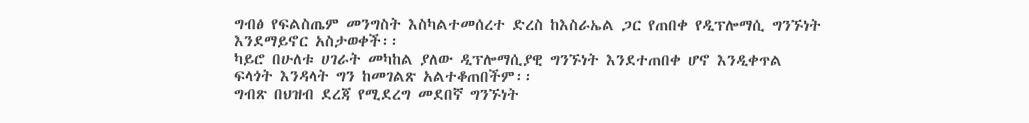ግብፅ የፍልስጤም መንግስት እስካልተመሰረተ ድረስ ከእስራኤል ጋር የጠበቀ የዲፕሎማሲ ግንኙነት እንደማይኖር አስታወቀች፡፡
ካይሮ በሁለቱ ሀገራት መካከል ያለው ዲፕሎማሲያዊ ግንኙነት እንደተጠበቀ ሆኖ እንዲቀጥል ፍላጎት እንዳላት ግን ከመገልጽ አልተቆጠበችም፡፡
ግብጽ በህዝብ ደረጃ የሚደረግ መደበኛ ግንኙነት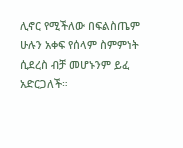ሊኖር የሚችለው በፍልስጤም ሁሉን አቀፍ የሰላም ስምምነት ሲደረስ ብቻ መሆኑንም ይፈ አድርጋለች።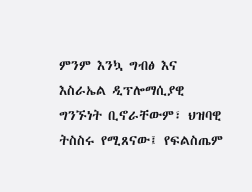ምንም እንኳ ግብፅ እና እስራኤል ዲፕሎማሲያዊ ግንኙነት ቢኖራቸውም፣ ህዝባዊ ትስስሩ የሚጸናው፤ የፍልስጤም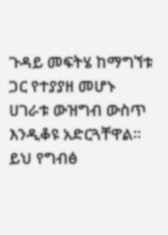ጉዳይ መፍትሄ ከማግኘቱ ጋር የተያያዘ መሆኑ ሀገራቱ ውዝግብ ውስጥ እንዲቆዩ አድርጓቸዋል።
ይህ የግብፅ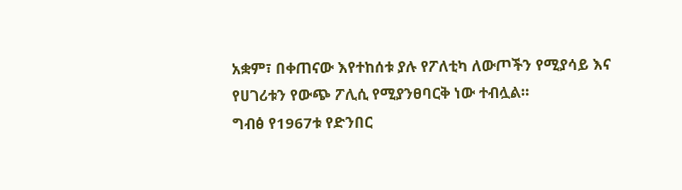አቋም፣ በቀጠናው እየተከሰቱ ያሉ የፖለቲካ ለውጦችን የሚያሳይ እና የሀገሪቱን የውጭ ፖሊሲ የሚያንፀባርቅ ነው ተብሏል።
ግብፅ የ1967ቱ የድንበር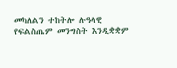መካለልን ተከትሎ ሉዓላዊ የፍልስጤም መንግስት እንዲቋቋም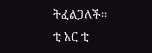ትፈልጋለች፡፡
ቲ አር ቲ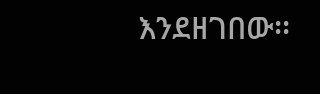እንደዘገበው፡፡